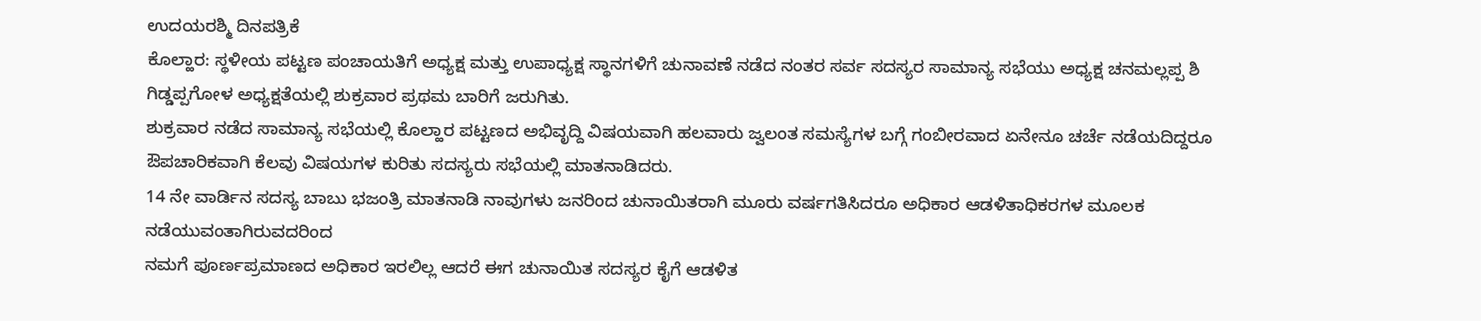ಉದಯರಶ್ಮಿ ದಿನಪತ್ರಿಕೆ
ಕೊಲ್ಹಾರ: ಸ್ಥಳೀಯ ಪಟ್ಟಣ ಪಂಚಾಯತಿಗೆ ಅಧ್ಯಕ್ಷ ಮತ್ತು ಉಪಾಧ್ಯಕ್ಷ ಸ್ಥಾನಗಳಿಗೆ ಚುನಾವಣೆ ನಡೆದ ನಂತರ ಸರ್ವ ಸದಸ್ಯರ ಸಾಮಾನ್ಯ ಸಭೆಯು ಅಧ್ಯಕ್ಷ ಚನಮಲ್ಲಪ್ಪ ಶಿ ಗಿಡ್ಡಪ್ಪಗೋಳ ಅಧ್ಯಕ್ಷತೆಯಲ್ಲಿ ಶುಕ್ರವಾರ ಪ್ರಥಮ ಬಾರಿಗೆ ಜರುಗಿತು.
ಶುಕ್ರವಾರ ನಡೆದ ಸಾಮಾನ್ಯ ಸಭೆಯಲ್ಲಿ ಕೊಲ್ಹಾರ ಪಟ್ಟಣದ ಅಭಿವೃದ್ದಿ ವಿಷಯವಾಗಿ ಹಲವಾರು ಜ್ವಲಂತ ಸಮಸ್ಯೆಗಳ ಬಗ್ಗೆ ಗಂಬೀರವಾದ ಏನೇನೂ ಚರ್ಚೆ ನಡೆಯದಿದ್ದರೂ ಔಪಚಾರಿಕವಾಗಿ ಕೆಲವು ವಿಷಯಗಳ ಕುರಿತು ಸದಸ್ಯರು ಸಭೆಯಲ್ಲಿ ಮಾತನಾಡಿದರು.
14 ನೇ ವಾರ್ಡಿನ ಸದಸ್ಯ ಬಾಬು ಭಜಂತ್ರಿ ಮಾತನಾಡಿ ನಾವುಗಳು ಜನರಿಂದ ಚುನಾಯಿತರಾಗಿ ಮೂರು ವರ್ಷಗತಿಸಿದರೂ ಅಧಿಕಾರ ಆಡಳಿತಾಧಿಕರಗಳ ಮೂಲಕ ನಡೆಯುವಂತಾಗಿರುವದರಿಂದ
ನಮಗೆ ಪೂರ್ಣಪ್ರಮಾಣದ ಅಧಿಕಾರ ಇರಲಿಲ್ಲ ಆದರೆ ಈಗ ಚುನಾಯಿತ ಸದಸ್ಯರ ಕೈಗೆ ಆಡಳಿತ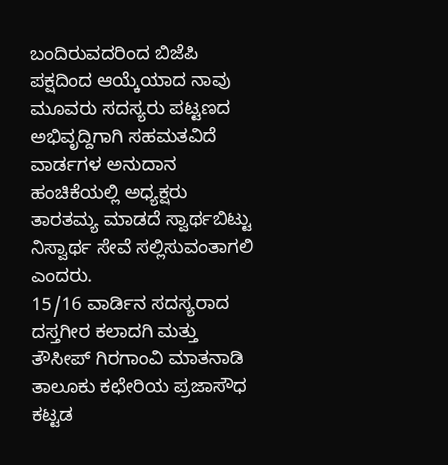ಬಂದಿರುವದರಿಂದ ಬಿಜೆಪಿ ಪಕ್ಷದಿಂದ ಆಯ್ಕೆಯಾದ ನಾವು ಮೂವರು ಸದಸ್ಯರು ಪಟ್ಟಣದ ಅಭಿವೃದ್ದಿಗಾಗಿ ಸಹಮತವಿದೆ ವಾರ್ಡಗಳ ಅನುದಾನ ಹಂಚಿಕೆಯಲ್ಲಿ ಅಧ್ಯಕ್ಷರು ತಾರತಮ್ಯ ಮಾಡದೆ ಸ್ವಾರ್ಥಬಿಟ್ಟು ನಿಸ್ವಾರ್ಥ ಸೇವೆ ಸಲ್ಲಿಸುವಂತಾಗಲಿ ಎಂದರು.
15/16 ವಾರ್ಡಿನ ಸದಸ್ಯರಾದ ದಸ್ತಗೀರ ಕಲಾದಗಿ ಮತ್ತು ತೌಸೀಪ್ ಗಿರಗಾಂವಿ ಮಾತನಾಡಿ ತಾಲೂಕು ಕಛೇರಿಯ ಪ್ರಜಾಸೌಧ ಕಟ್ಟಡ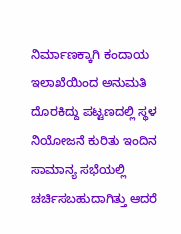ನಿರ್ಮಾಣಕ್ಕಾಗಿ ಕಂದಾಯ ಇಲಾಖೆಯಿಂದ ಅನುಮತಿ ದೊರಕಿದ್ದು ಪಟ್ಟಣದಲ್ಲಿ ಸ್ಥಳ ನಿಯೋಜನೆ ಕುರಿತು ಇಂದಿನ ಸಾಮಾನ್ಯ ಸಭೆಯಲ್ಲಿ ಚರ್ಚಿಸಬಹುದಾಗಿತ್ತು ಆದರೆ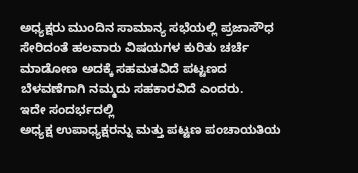ಅಧ್ಯಕ್ಷರು ಮುಂದಿನ ಸಾಮಾನ್ಯ ಸಭೆಯಲ್ಲಿ ಪ್ರಜಾಸೌಧ ಸೇರಿದಂತೆ ಹಲವಾರು ವಿಷಯಗಳ ಕುರಿತು ಚರ್ಚೆ ಮಾಡೋಣ ಅದಕ್ಕೆ ಸಹಮತವಿದೆ ಪಟ್ಟಣದ ಬೆಳವಣೆಗಾಗಿ ನಮ್ಮದು ಸಹಕಾರವಿದೆ ಎಂದರು.
ಇದೇ ಸಂದರ್ಭದಲ್ಲಿ
ಅಧ್ಯಕ್ಷ ಉಪಾಧ್ಯಕ್ಷರನ್ನು ಮತ್ತು ಪಟ್ಟಣ ಪಂಚಾಯತಿಯ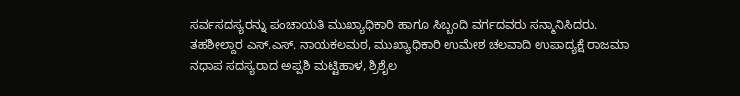ಸರ್ವಸದಸ್ಯರನ್ನು ಪಂಚಾಯತಿ ಮುಖ್ಯಾಧಿಕಾರಿ ಹಾಗೂ ಸಿಬ್ಬಂದಿ ವರ್ಗದವರು ಸನ್ಮಾನಿಸಿದರು. ತಹಶೀಲ್ದಾರ ಎಸ್.ಎಸ್. ನಾಯಕಲಮಠ, ಮುಖ್ಯಾಧಿಕಾರಿ ಉಮೇಶ ಚಲವಾದಿ ಉಪಾದ್ಯಕ್ಷೆ ರಾಜಮಾ ನಧಾಪ ಸದಸ್ಯರಾದ ಅಪ್ಪಶಿ ಮಟ್ಟಿಹಾಳ, ಶ್ರಿಶೈಲ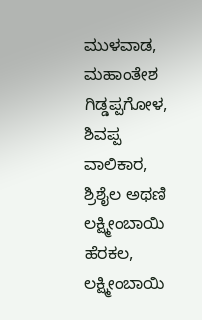ಮುಳವಾಡ, ಮಹಾಂತೇಶ ಗಿಡ್ಡಪ್ಪಗೋಳ, ಶಿವಪ್ಪ ವಾಲಿಕಾರ, ಶ್ರಿಶೈಲ ಅಥಣಿ ಲಕ್ಷ್ಮೀಂಬಾಯಿ ಹೆರಕಲ, ಲಕ್ಷ್ಮೀಂಬಾಯಿ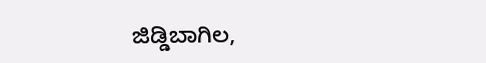ಜಿಡ್ಡಿಬಾಗಿಲ,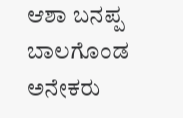ಆಶಾ ಬನಪ್ಪ ಬಾಲಗೊಂಡ ಅನೇಕರು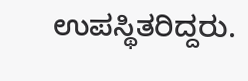ಉಪಸ್ಥಿತರಿದ್ದರು.